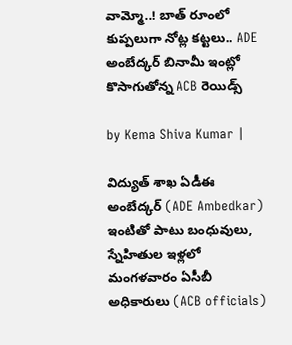వామ్మో..! బాత్ రూంలో కుప్పలుగా నోట్ల కట్టలు.. ADE అంబేద్కర్‌ బినామీ ఇంట్లో కొసాగుతోన్న ACB రెయిడ్స్

by Kema Shiva Kumar |

విద్యుత్ శాఖ ఏడీఈ అంబేద్కర్ (ADE Ambedkar) ఇంటితో పాటు బంధువులు, స్నేహితుల ఇళ్లలో మంగళవారం ఏసీబీ అధికారులు (ACB officials)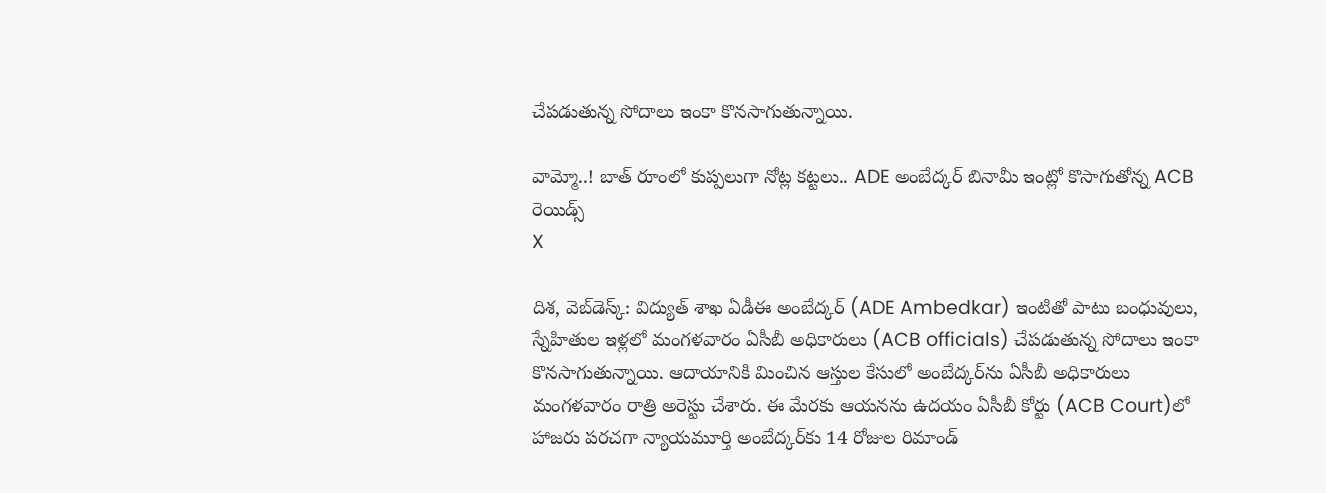చేపడుతున్న సోదాలు ఇంకా కొనసాగుతున్నాయి.

వామ్మో..! బాత్ రూంలో కుప్పలుగా నోట్ల కట్టలు.. ADE అంబేద్కర్‌ బినామీ ఇంట్లో కొసాగుతోన్న ACB రెయిడ్స్
X

దిశ, వెబ్‌డెస్క్: విద్యుత్ శాఖ ఏడీఈ అంబేద్కర్ (ADE Ambedkar) ఇంటితో పాటు బంధువులు, స్నేహితుల ఇళ్లలో మంగళవారం ఏసీబీ అధికారులు (ACB officials) చేపడుతున్న సోదాలు ఇంకా కొనసాగుతున్నాయి. ఆదాయానికి మించిన ఆస్తుల కేసులో అంబేద్కర్‌‌ను ఏసీబీ అధికారులు మంగళవారం రాత్రి అరెస్టు చేశారు. ఈ మేరకు ఆయనను ఉదయం ఏసీబీ కోర్టు (ACB Court)లో హాజరు పరచగా న్యాయమూర్తి అంబేద్కర్‌కు 14 రోజుల రిమాండ్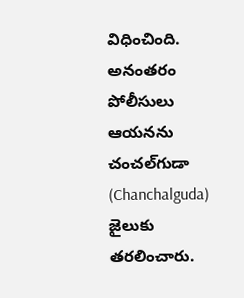విధించింది. అనంతరం పోలీసులు ఆయనను చంచల్‌గుడా (Chanchalguda) జైలుకు తరలించారు.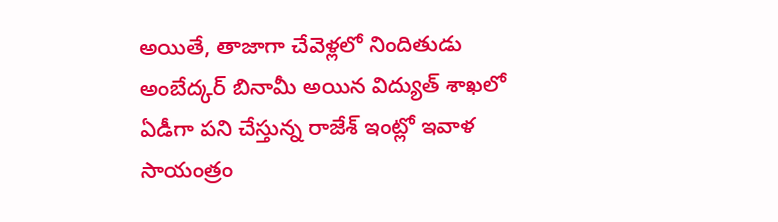అయితే, తాజాగా చేవెళ్లలో నిందితుడు అంబేద్కర్ బినామీ అయిన విద్యుత్ శాఖలో ఏడీగా పని చేస్తున్న రాజేశ్ ఇంట్లో ఇవాళ సాయంత్రం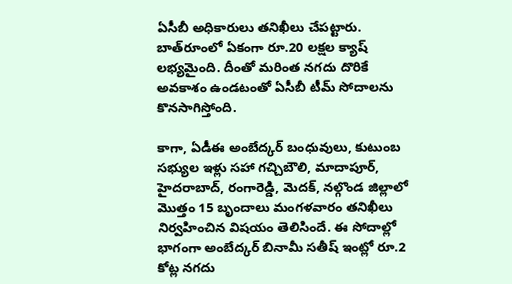ఏసీబీ అధికారులు తనిఖీలు చేపట్టారు. బాత్‌రూంలో ఏకంగా రూ.20 లక్షల క్యాష్ లభ్యమైంది. దీంతో మరింత నగదు దొరికే అవకాశం ఉండటంతో ఏసీబీ టీమ్ సోదాలను కొనసాగిస్తోంది.

కాగా, ఏడీఈ అంబేద్కర్ బంధువులు, కుటుంబ సభ్యుల ఇళ్లు సహా గచ్చిబౌలి, మాదాపూర్, హైదరాబాద్, రంగారెడ్డి, మెదక్, నల్గొండ జిల్లాలో మొత్తం 15 బృందాలు మంగళవారం తనిఖీలు నిర్వహించిన విషయం తెలిసిందే. ఈ సోదాల్లో భాగంగా అంబేద్కర్ బినామీ సతీష్ ఇంట్లో రూ.2 కోట్ల నగదు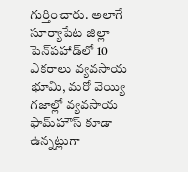గుర్తించారు. అలాగే సూర్యాపేట జిల్లా పెన్‌పహాడ్‌లో 10 ఎకరాలు వ్యవసాయ భూమి, మరో వెయ్యి గజాల్లో వ్యవసాయ ఫామ్‌హౌస్‌ కూడా ఉన్నట్లుగా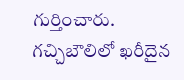గుర్తించారు. గచ్చిబౌలిలో ఖరీదైన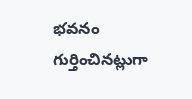భవనం గుర్తించినట్లుగా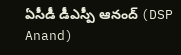ఏసీడీ డీఎస్పీ ఆనంద్ (DSP Anand)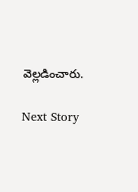వెల్లడించారు.

Next Story